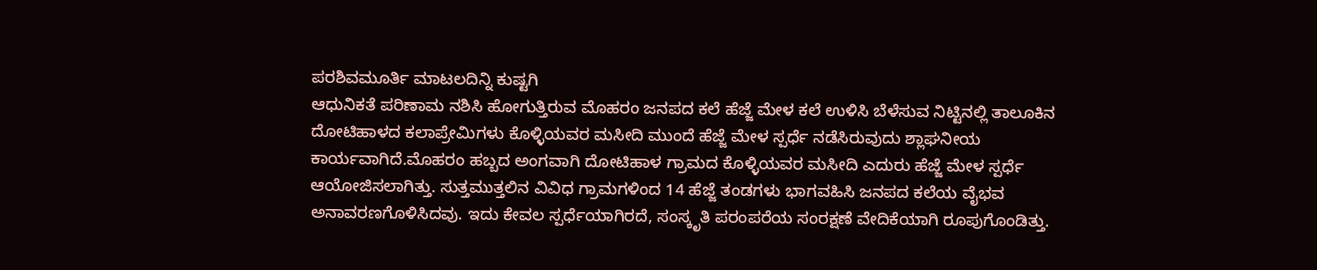ಪರಶಿವಮೂರ್ತಿ ಮಾಟಲದಿನ್ನಿ ಕುಷ್ಟಗಿ
ಆಧುನಿಕತೆ ಪರಿಣಾಮ ನಶಿಸಿ ಹೋಗುತ್ತಿರುವ ಮೊಹರಂ ಜನಪದ ಕಲೆ ಹೆಜ್ಜೆ ಮೇಳ ಕಲೆ ಉಳಿಸಿ ಬೆಳೆಸುವ ನಿಟ್ಟಿನಲ್ಲಿ ತಾಲೂಕಿನ ದೋಟಿಹಾಳದ ಕಲಾಪ್ರೇಮಿಗಳು ಕೊಳ್ಳಿಯವರ ಮಸೀದಿ ಮುಂದೆ ಹೆಜ್ಜೆ ಮೇಳ ಸ್ಪರ್ಧೆ ನಡೆಸಿರುವುದು ಶ್ಲಾಘನೀಯ ಕಾರ್ಯವಾಗಿದೆ.ಮೊಹರಂ ಹಬ್ಬದ ಅಂಗವಾಗಿ ದೋಟಿಹಾಳ ಗ್ರಾಮದ ಕೊಳ್ಳಿಯವರ ಮಸೀದಿ ಎದುರು ಹೆಜ್ಜೆ ಮೇಳ ಸ್ಪರ್ಧೆ ಆಯೋಜಿಸಲಾಗಿತ್ತು. ಸುತ್ತಮುತ್ತಲಿನ ವಿವಿಧ ಗ್ರಾಮಗಳಿಂದ 14 ಹೆಜ್ಜೆ ತಂಡಗಳು ಭಾಗವಹಿಸಿ ಜನಪದ ಕಲೆಯ ವೈಭವ ಅನಾವರಣಗೊಳಿಸಿದವು. ಇದು ಕೇವಲ ಸ್ಪರ್ಧೆಯಾಗಿರದೆ, ಸಂಸ್ಕೃತಿ ಪರಂಪರೆಯ ಸಂರಕ್ಷಣೆ ವೇದಿಕೆಯಾಗಿ ರೂಪುಗೊಂಡಿತ್ತು.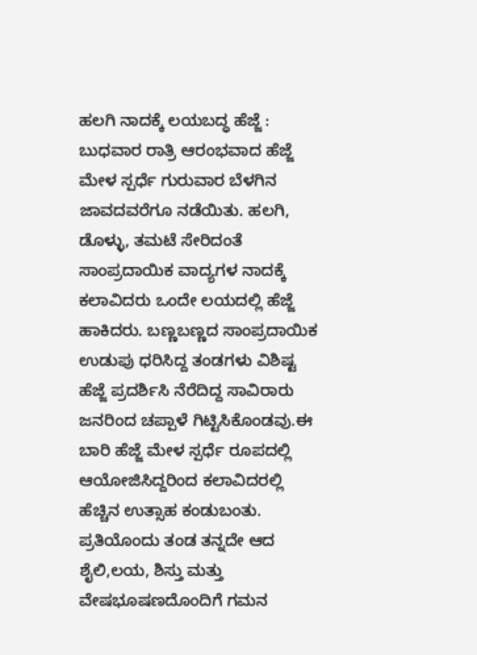ಹಲಗಿ ನಾದಕ್ಕೆ ಲಯಬದ್ಧ ಹೆಜ್ಜೆ : ಬುಧವಾರ ರಾತ್ರಿ ಆರಂಭವಾದ ಹೆಜ್ಜೆ ಮೇಳ ಸ್ಪರ್ಧೆ ಗುರುವಾರ ಬೆಳಗಿನ ಜಾವದವರೆಗೂ ನಡೆಯಿತು. ಹಲಗಿ, ಡೊಳ್ಳು, ತಮಟೆ ಸೇರಿದಂತೆ ಸಾಂಪ್ರದಾಯಿಕ ವಾದ್ಯಗಳ ನಾದಕ್ಕೆ ಕಲಾವಿದರು ಒಂದೇ ಲಯದಲ್ಲಿ ಹೆಜ್ಜೆ ಹಾಕಿದರು. ಬಣ್ಣಬಣ್ಣದ ಸಾಂಪ್ರದಾಯಿಕ ಉಡುಪು ಧರಿಸಿದ್ದ ತಂಡಗಳು ವಿಶಿಷ್ಟ ಹೆಜ್ಜೆ ಪ್ರದರ್ಶಿಸಿ ನೆರೆದಿದ್ದ ಸಾವಿರಾರು ಜನರಿಂದ ಚಪ್ಪಾಳೆ ಗಿಟ್ಟಿಸಿಕೊಂಡವು.ಈ ಬಾರಿ ಹೆಜ್ಜೆ ಮೇಳ ಸ್ಪರ್ಧೆ ರೂಪದಲ್ಲಿ ಆಯೋಜಿಸಿದ್ದರಿಂದ ಕಲಾವಿದರಲ್ಲಿ ಹೆಚ್ಚಿನ ಉತ್ಸಾಹ ಕಂಡುಬಂತು. ಪ್ರತಿಯೊಂದು ತಂಡ ತನ್ನದೇ ಆದ ಶೈಲಿ,ಲಯ, ಶಿಸ್ತು ಮತ್ತು ವೇಷಭೂಷಣದೊಂದಿಗೆ ಗಮನ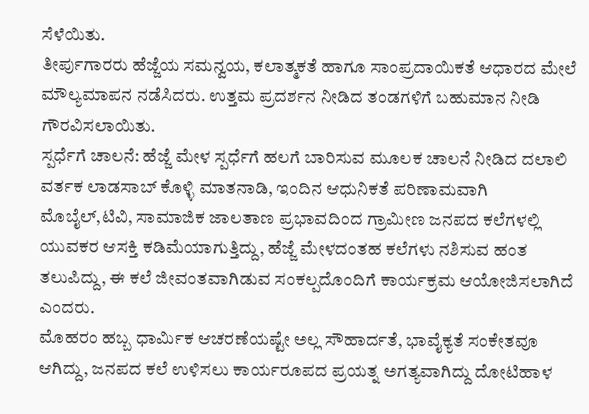ಸೆಳೆಯಿತು.
ತೀರ್ಪುಗಾರರು ಹೆಜ್ಜೆಯ ಸಮನ್ವಯ, ಕಲಾತ್ಮಕತೆ ಹಾಗೂ ಸಾಂಪ್ರದಾಯಿಕತೆ ಆಧಾರದ ಮೇಲೆ ಮೌಲ್ಯಮಾಪನ ನಡೆಸಿದರು. ಉತ್ತಮ ಪ್ರದರ್ಶನ ನೀಡಿದ ತಂಡಗಳಿಗೆ ಬಹುಮಾನ ನೀಡಿ ಗೌರವಿಸಲಾಯಿತು.
ಸ್ಪರ್ಧೆಗೆ ಚಾಲನೆ: ಹೆಜ್ಜೆ ಮೇಳ ಸ್ಪರ್ಧೆಗೆ ಹಲಗೆ ಬಾರಿಸುವ ಮೂಲಕ ಚಾಲನೆ ನೀಡಿದ ದಲಾಲಿ ವರ್ತಕ ಲಾಡಸಾಬ್ ಕೊಳ್ಳಿ ಮಾತನಾಡಿ, ಇಂದಿನ ಆಧುನಿಕತೆ ಪರಿಣಾಮವಾಗಿ ಮೊಬೈಲ್,ಟಿವಿ, ಸಾಮಾಜಿಕ ಜಾಲತಾಣ ಪ್ರಭಾವದಿಂದ ಗ್ರಾಮೀಣ ಜನಪದ ಕಲೆಗಳಲ್ಲಿ ಯುವಕರ ಆಸಕ್ತಿ ಕಡಿಮೆಯಾಗುತ್ತಿದ್ದು, ಹೆಜ್ಜೆ ಮೇಳದಂತಹ ಕಲೆಗಳು ನಶಿಸುವ ಹಂತ ತಲುಪಿದ್ದು, ಈ ಕಲೆ ಜೀವಂತವಾಗಿಡುವ ಸಂಕಲ್ಪದೊಂದಿಗೆ ಕಾರ್ಯಕ್ರಮ ಆಯೋಜಿಸಲಾಗಿದೆ ಎಂದರು.
ಮೊಹರಂ ಹಬ್ಬ ಧಾರ್ಮಿಕ ಆಚರಣೆಯಷ್ಟೇ ಅಲ್ಲ ಸೌಹಾರ್ದತೆ, ಭಾವೈಕ್ಯತೆ ಸಂಕೇತವೂ ಆಗಿದ್ದು, ಜನಪದ ಕಲೆ ಉಳಿಸಲು ಕಾರ್ಯರೂಪದ ಪ್ರಯತ್ನ ಅಗತ್ಯವಾಗಿದ್ದು ದೋಟಿಹಾಳ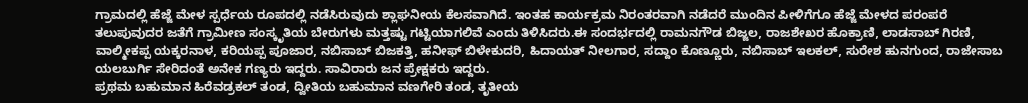ಗ್ರಾಮದಲ್ಲಿ ಹೆಜ್ಜೆ ಮೇಳ ಸ್ಪರ್ಧೆಯ ರೂಪದಲ್ಲಿ ನಡೆಸಿರುವುದು ಶ್ಲಾಘನೀಯ ಕೆಲಸವಾಗಿದೆ. ಇಂತಹ ಕಾರ್ಯಕ್ರಮ ನಿರಂತರವಾಗಿ ನಡೆದರೆ ಮುಂದಿನ ಪೀಳಿಗೆಗೂ ಹೆಜ್ಜೆ ಮೇಳದ ಪರಂಪರೆ ತಲುಪುವುದರ ಜತೆಗೆ ಗ್ರಾಮೀಣ ಸಂಸ್ಕೃತಿಯ ಬೇರುಗಳು ಮತ್ತಷ್ಟು ಗಟ್ಟಿಯಾಗಲಿವೆ ಎಂದು ತಿಳಿಸಿದರು.ಈ ಸಂದರ್ಭದಲ್ಲಿ ರಾಮನಗೌಡ ಬಿಜ್ಜಲ, ರಾಜಶೇಖರ ಹೊಕ್ರಾಣಿ, ಲಾಡಸಾಬ್ ಗಿರಣಿ, ವಾಲ್ಮೀಕಪ್ಪ ಯಕ್ಕರನಾಳ, ಕರಿಯಪ್ಪ ಪೂಜಾರ, ನಬಿಸಾಬ್ ಬಿಜಕತ್ತಿ, ಹನೀಫ್ ಬಿಳೇಕುದರಿ, ಹಿದಾಯತ್ ನೀಲಗಾರ, ಸದ್ದಾಂ ಕೊಣ್ಣೂರು, ನಬಿಸಾಬ್ ಇಲಕಲ್, ಸುರೇಶ ಹುನಗುಂದ, ರಾಜೇಸಾಬ ಯಲಬುರ್ಗಿ ಸೇರಿದಂತೆ ಅನೇಕ ಗಣ್ಯರು ಇದ್ದರು. ಸಾವಿರಾರು ಜನ ಪ್ರೇಕ್ಷಕರು ಇದ್ದರು.
ಪ್ರಥಮ ಬಹುಮಾನ ಹಿರೆವಡ್ರಕಲ್ ತಂಡ, ದ್ವೀತಿಯ ಬಹುಮಾನ ವಣಗೇರಿ ತಂಡ, ತೃತೀಯ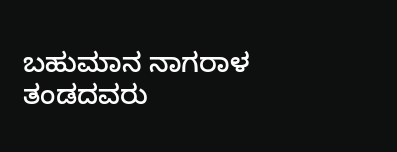ಬಹುಮಾನ ನಾಗರಾಳ ತಂಡದವರು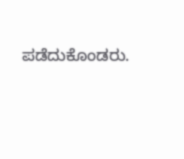ಪಡೆದುಕೊಂಡರು.